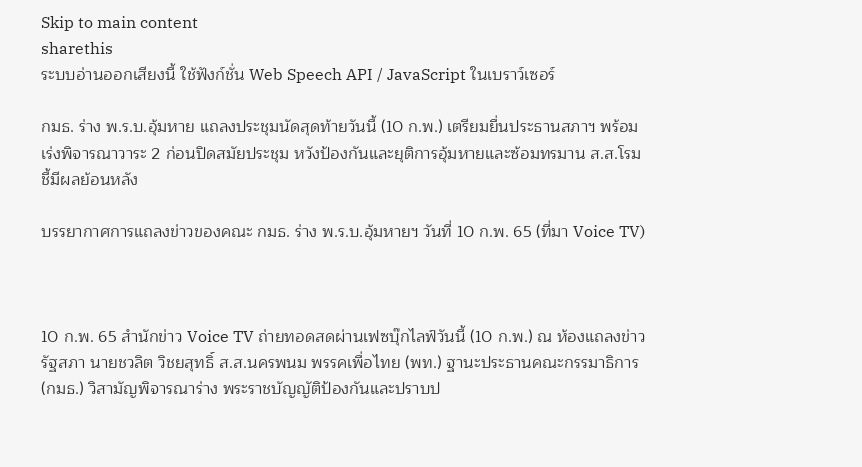Skip to main content
sharethis
ระบบอ่านออกเสียงนี้ ใช้ฟังก์ชั่น Web Speech API / JavaScript ในเบราว์เซอร์

กมธ. ร่าง พ.ร.บ.อุ้มหาย แถลงประชุมนัดสุดท้ายวันนี้ (10 ก.พ.) เตรียมยื่นประธานสภาฯ พร้อมเร่งพิจารณาวาระ 2 ก่อนปิดสมัยประชุม หวังป้องกันและยุติการอุ้มหายและซ้อมทรมาน ส.ส.โรม ชี้มีผลย้อนหลัง

บรรยากาศการแถลงข่าวของคณะ กมธ. ร่าง พ.ร.บ.อุ้มหายฯ วันที่ 10 ก.พ. 65 (ที่มา Voice TV)



10 ก.พ. 65 สำนักข่าว Voice TV ถ่ายทอดสดผ่านเฟซบุ๊กไลฟ์วันนี้ (10 ก.พ.) ณ ห้องแถลงข่าว รัฐสภา นายชวลิต วิชยสุทธิ์ ส.ส.นครพนม พรรคเพื่อไทย (พท.) ฐานะประธานคณะกรรมาธิการ (กมธ.) วิสามัญพิจารณาร่าง พระราชบัญญัติป้องกันและปราบป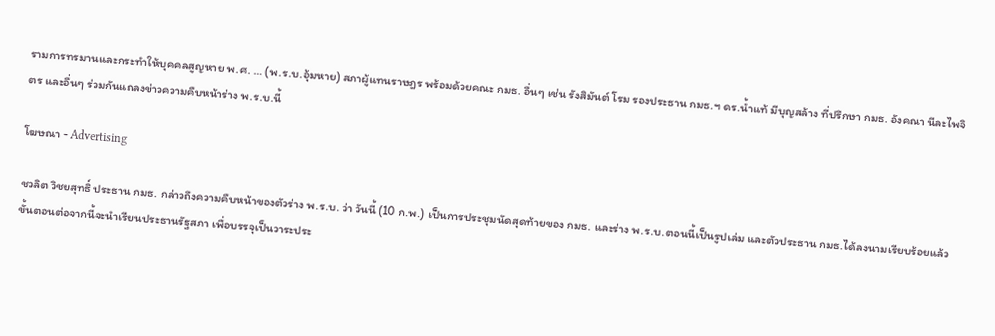รามการทรมานและกระทำให้บุคคลสูญหาย พ.ศ. … (พ.ร.บ.อุ้มหาย) สภาผู้แทนราษฎร พร้อมด้วยคณะ กมธ. อื่นๆ เช่น รังสิมันต์ โรม รองประธาน กมธ.ฯ ดร.น้ำแท้ มีบุญสล้าง ที่ปรึกษา กมธ. อังคณา นีละไพจิตร และอื่นๆ ร่วมกันแถลงข่าวความคืบหน้าร่าง พ.ร.บ.นี้

โฆษณา - Advertising

ชวลิต วิชยสุทธิ์ ประธาน กมธ. กล่าวถึงความคืบหน้าของตัวร่าง พ.ร.บ. ว่า วันนี้ (10 ก.พ.) เป็นการประชุมนัดสุดท้ายของ กมธ. และร่าง พ.ร.บ.ตอนนี้เป็นรูปเล่ม และตัวประธาน กมธ.ได้ลงนามเรียบร้อยแล้ว ขั้นตอนต่อจากนี้จะนำเรียนประธานรัฐสภา เพื่อบรรจุเป็นวาระประ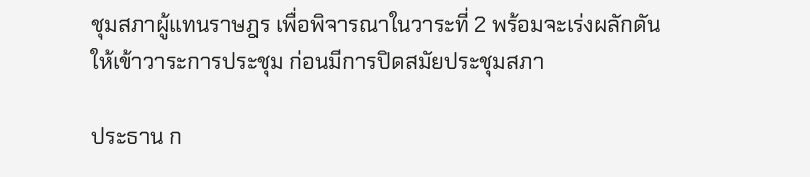ชุมสภาผู้แทนราษฎร เพื่อพิจารณาในวาระที่ 2 พร้อมจะเร่งผลักดันให้เข้าวาระการประชุม ก่อนมีการปิดสมัยประชุมสภา

ประธาน ก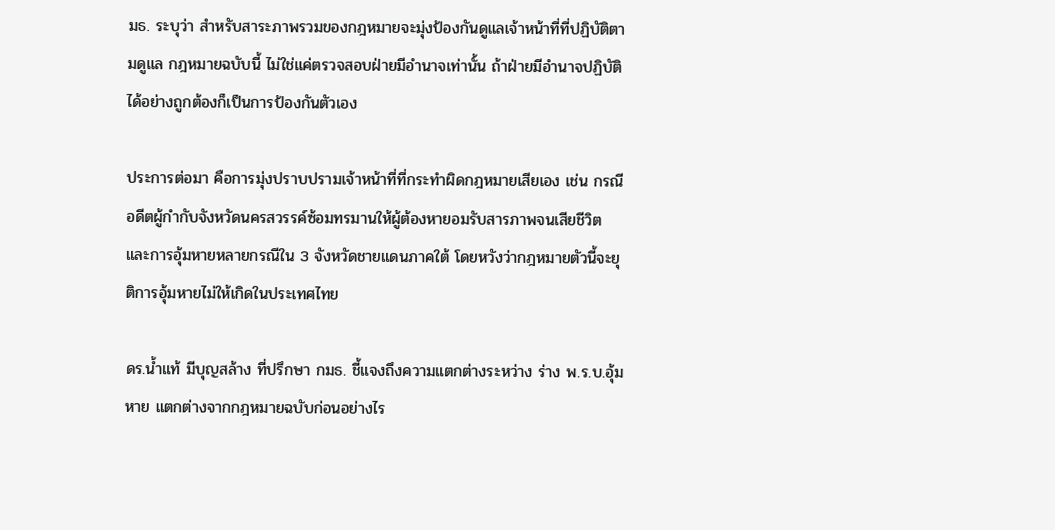มธ. ระบุว่า สำหรับสาระภาพรวมของกฎหมายจะมุ่งป้องกันดูแลเจ้าหน้าที่ที่ปฏิบัติตามดูแล กฎหมายฉบับนี้ ไม่ใช่แค่ตรวจสอบฝ่ายมีอำนาจเท่านั้น ถ้าฝ่ายมีอำนาจปฏิบัติได้อย่างถูกต้องก็เป็นการป้องกันตัวเอง

ประการต่อมา คือการมุ่งปราบปรามเจ้าหน้าที่ที่กระทำผิดกฎหมายเสียเอง เช่น กรณีอดีตผู้กำกับจังหวัดนครสวรรค์ซ้อมทรมานให้ผู้ต้องหายอมรับสารภาพจนเสียชีวิต และการอุ้มหายหลายกรณีใน 3 จังหวัดชายแดนภาคใต้ โดยหวังว่ากฎหมายตัวนี้จะยุติการอุ้มหายไม่ให้เกิดในประเทศไทย

ดร.น้ำแท้ มีบุญสล้าง ที่ปรึกษา กมธ. ชี้แจงถึงความแตกต่างระหว่าง ร่าง พ.ร.บ.อุ้มหาย แตกต่างจากกฎหมายฉบับก่อนอย่างไร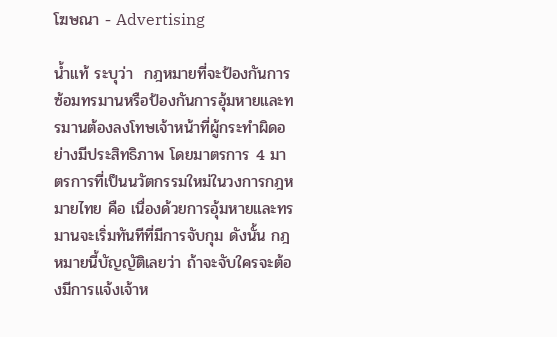โฆษณา - Advertising

น้ำแท้ ระบุว่า  กฎหมายที่จะป้องกันการซ้อมทรมานหรือป้องกันการอุ้มหายและทรมานต้องลงโทษเจ้าหน้าที่ผู้กระทำผิดอย่างมีประสิทธิภาพ โดยมาตรการ 4 มาตรการที่เป็นนวัตกรรมใหม่ในวงการกฎหมายไทย คือ เนื่องด้วยการอุ้มหายและทรมานจะเริ่มทันทีที่มีการจับกุม ดังนั้น กฎหมายนี้บัญญัติเลยว่า ถ้าจะจับใครจะต้องมีการแจ้งเจ้าห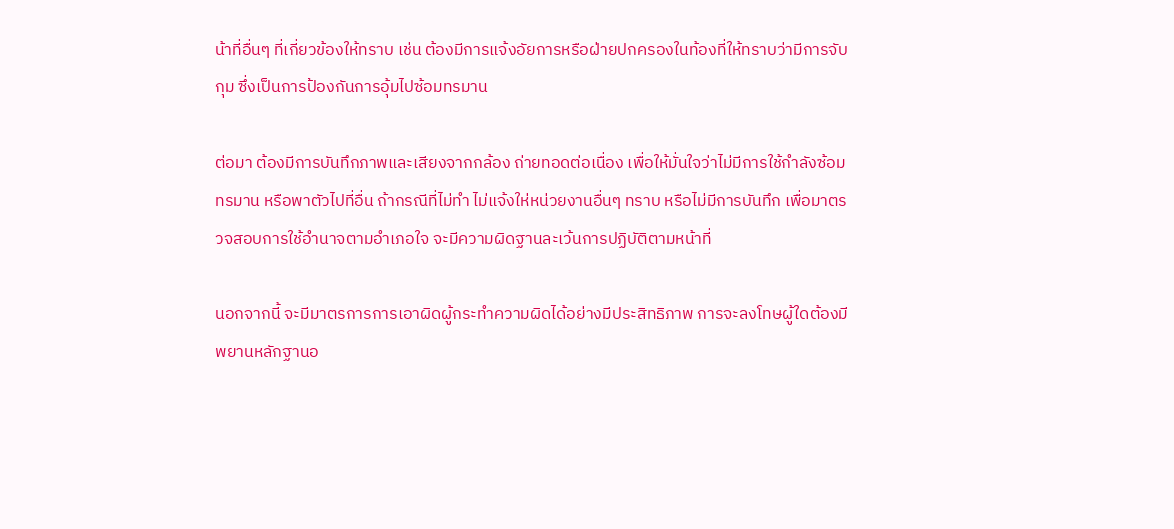น้าที่อื่นๆ ที่เกี่ยวข้องให้ทราบ เช่น ต้องมีการแจ้งอัยการหรือฝ่ายปกครองในท้องที่ให้ทราบว่ามีการจับกุม ซึ่งเป็นการป้องกันการอุ้มไปซ้อมทรมาน

ต่อมา ต้องมีการบันทึกภาพและเสียงจากกล้อง ถ่ายทอดต่อเนื่อง เพื่อให้มั่นใจว่าไม่มีการใช้กำลังซ้อมทรมาน หรือพาตัวไปที่อื่น ถ้ากรณีที่ไม่ทำ ไม่แจ้งให่หน่วยงานอื่นๆ ทราบ หรือไม่มีการบันทึก เพื่อมาตรวจสอบการใช้อำนาจตามอำเภอใจ จะมีความผิดฐานละเว้นการปฏิบัติตามหน้าที่

นอกจากนี้ จะมีมาตรการการเอาผิดผู้กระทำความผิดได้อย่างมีประสิทธิภาพ การจะลงโทษผู้ใดต้องมีพยานหลักฐานอ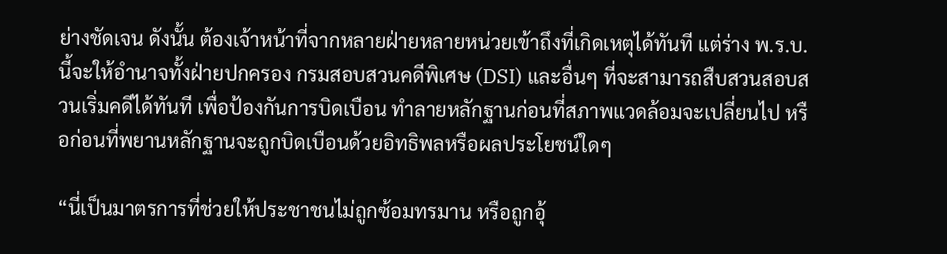ย่างชัดเจน ดังนั้น ต้องเจ้าหน้าที่จากหลายฝ่ายหลายหน่วยเข้าถึงที่เกิดเหตุได้ทันที แต่ร่าง พ.ร.บ.นี้จะให้อำนาจทั้งฝ่ายปกครอง กรมสอบสวนคดีพิเศษ (DSI) และอื่นๆ ที่จะสามารถสืบสวนสอบสวนเริ่มคดีได้ทันที เพื่อป้องกันการบิดเบือน ทำลายหลักฐานก่อนที่สภาพแวดล้อมจะเปลี่ยนไป หรือก่อนที่พยานหลักฐานจะถูกบิดเบือนด้วยอิทธิพลหรือผลประโยชน์ใดๆ

“นี่เป็นมาตรการที่ช่วยให้ประชาชนไม่ถูกซ้อมทรมาน หรือถูกอุ้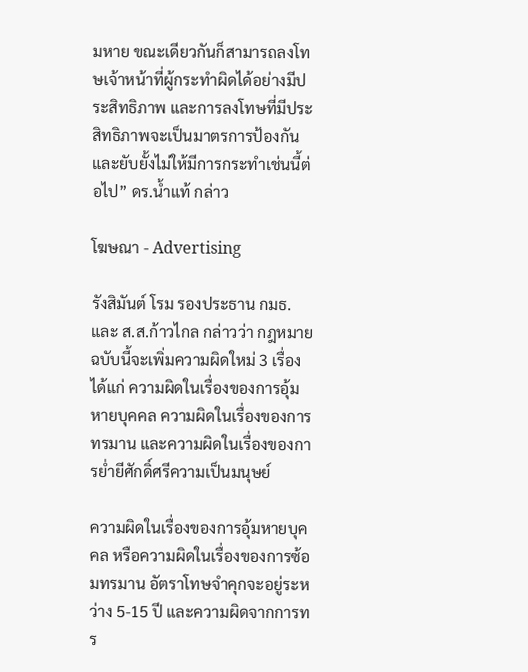มหาย ขณะเดียวกันก็สามารถลงโทษเจ้าหน้าที่ผู้กระทำผิดได้อย่างมีประสิทธิภาพ และการลงโทษที่มีประสิทธิภาพจะเป็นมาตรการป้องกันและยับยั้งไม่ให้มีการกระทำเช่นนี้ต่อไป” ดร.น้ำแท้ กล่าว

โฆษณา - Advertising

รังสิมันต์ โรม รองประธาน กมธ. และ ส.ส.ก้าวไกล กล่าวว่า กฎหมายฉบับนี้จะเพิ่มความผิดใหม่ 3 เรื่อง ได้แก่ ความผิดในเรื่องของการอุ้มหายบุคคล ความผิดในเรื่องของการทรมาน และความผิดในเรื่องของการย่ำยีศักดิ์ศรีความเป็นมนุษย์

ความผิดในเรื่องของการอุ้มหายบุคคล หรือความผิดในเรื่องของการซ้อมทรมาน อัตราโทษจำคุกจะอยู่ระหว่าง 5-15 ปี และความผิดจากการทร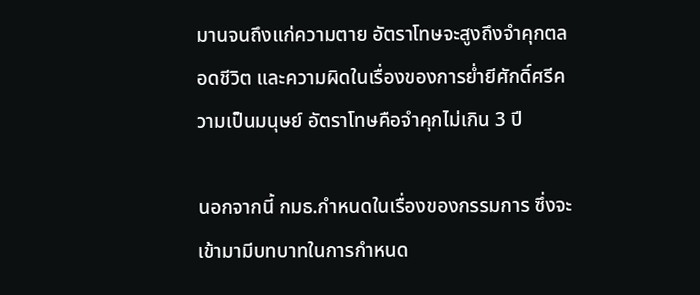มานจนถึงแก่ความตาย อัตราโทษจะสูงถึงจำคุกตลอดชีวิต และความผิดในเรื่องของการย่ำยีศักดิ์ศรีความเป็นมนุษย์ อัตราโทษคือจำคุกไม่เกิน 3 ปี

นอกจากนี้ กมธ.กำหนดในเรื่องของกรรมการ ซึ่งจะเข้ามามีบทบาทในการกำหนด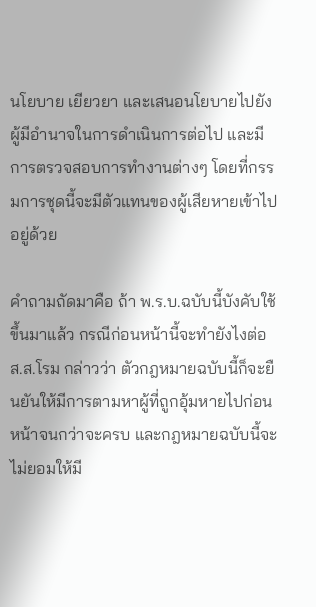นโยบาย เยียวยา และเสนอนโยบายไปยังผู้มีอำนาจในการดำเนินการต่อไป และมีการตรวจสอบการทำงานต่างๆ โดยที่กรรมการชุดนี้จะมีตัวแทนของผู้เสียหายเข้าไปอยู่ด้วย

คำถามถัดมาคือ ถ้า พ.ร.บ.ฉบับนี้บังคับใช้ขึ้นมาแล้ว กรณีก่อนหน้านี้จะทำยังไงต่อ ส.ส.โรม กล่าวว่า ตัวกฎหมายฉบับนี้ก็จะยืนยันให้มีการตามหาผู้ที่ถูกอุ้มหายไปก่อนหน้าจนกว่าจะครบ และกฎหมายฉบับนี้จะไม่ยอมให้มี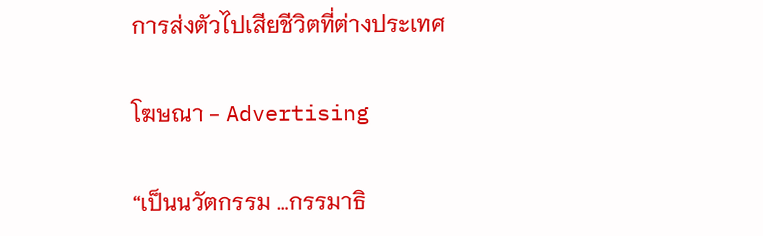การส่งตัวไปเสียชีวิตที่ต่างประเทศ

โฆษณา - Advertising

“เป็นนวัตกรรม …กรรมาธิ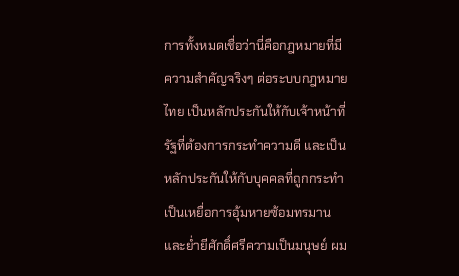การทั้งหมดเชื่อว่านี่คือกฎหมายที่มีความสำคัญจริงๆ ต่อระบบกฎหมายไทย เป็นหลักประกันให้กับเจ้าหน้าที่รัฐที่ต้องการกระทำความดี และเป็นหลักประกันให้กับบุคคลที่ถูกกระทำ เป็นเหยื่อการอุ้มหายซ้อมทรมาน และย่ำยีศักดิ์ศรีความเป็นมนุษย์ ผม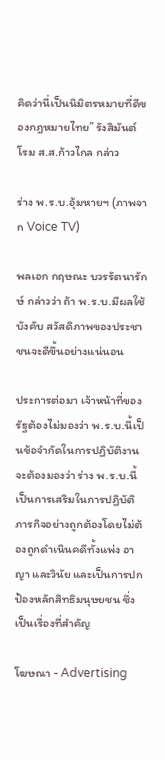คิดว่านี่เป็นนิมิตรหมายที่ดีของกฎหมายไทย” รังสิมันต์ โรม ส.ส.ก้าวไกล กล่าว

ร่าง พ.ร.บ.อุ้มหายฯ (ภาพจาก Voice TV)

พลเอก กฤษณะ บวรรัตนารักษ์ กล่าวว่า ถ้า พ.ร.บ.มีผลใช้บังคับ สวัสดิภาพของประชาชนจะดีขึ้นอย่างแน่นอน

ประการต่อมา เจ้าหน้าที่ของรัฐต้องไม่มองว่า พ.ร.บ.นี้เป็นข้อจำกัดในการปฏิบัติงาน จะต้องมองว่า ร่าง พ.ร.บ.นี้ เป็นการเสริมในการปฏิบัติภารกิจอย่างถูกต้องโดยไม่ต้องถูกดำเนินคดีทั้งแพ่ง อาญา และวินัย และเป็นการปกป้องหลักสิทธิมนุษยชน ซึ่งเป็นเรื่องที่สำคัญ

โฆษณา - Advertising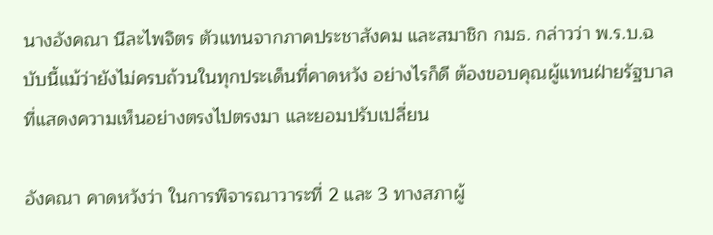นางอังคณา นีละไพจิตร ตัวแทนจากภาคประชาสังคม และสมาชิก กมธ. กล่าวว่า พ.ร.บ.ฉบับนี้แม้ว่ายังไม่ครบถ้วนในทุกประเด็นที่คาดหวัง อย่างไรก็ดี ต้องขอบคุณผู้แทนฝ่ายรัฐบาลที่แสดงความเห็นอย่างตรงไปตรงมา และยอมปรับเปลี่ยน

อังคณา คาดหวังว่า ในการพิจารณาวาระที่ 2 และ 3 ทางสภาผู้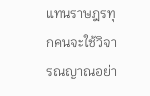แทนราษฎรทุกคนจะใช้วิจารณญาณอย่า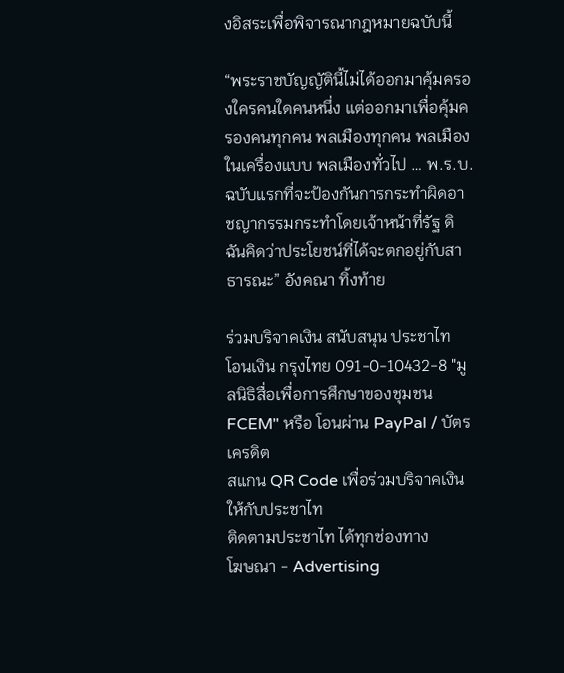งอิสระเพื่อพิจารณากฎหมายฉบับนี้

“พระราชบัญญัตินี้ไม่ได้ออกมาคุ้มครองใครคนใดคนหนึ่ง แต่ออกมาเพื่อคุ้มครองคนทุกคน พลเมืองทุกคน พลเมืองในเครื่องแบบ พลเมืองทั่วไป … พ.ร.บ.ฉบับแรกที่จะป้องกันการกระทำผิดอาชญากรรมกระทำโดยเจ้าหน้าที่รัฐ ดิฉันคิดว่าประโยชน์ที่ได้จะตกอยู่กับสาธารณะ” อังคณา ทิ้งท้าย

ร่วมบริจาคเงิน สนับสนุน ประชาไท
โอนเงิน กรุงไทย 091-0-10432-8 "มูลนิธิสื่อเพื่อการศึกษาของชุมชน FCEM" หรือ โอนผ่าน PayPal / บัตรเครดิต
สแกน QR Code เพื่อร่วมบริจาคเงินให้กับประชาไท
ติดตามประชาไท ได้ทุกช่องทาง
โฆษณา - Advertising